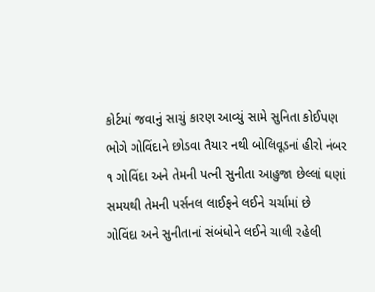કોર્ટમાં જવાનું સાચું કારણ આવ્યું સામે સુનિતા કોઈપણ ભોગે ગોવિંદાને છોડવા તૈયાર નથી બોલિવૂડનાં હીરો નંબર ૧ ગોવિંદા અને તેમની પત્ની સુનીતા આહુજા છેલ્લાં ઘણાં સમયથી તેમની પર્સનલ લાઈફને લઈને ચર્ચામાં છે
ગોવિંદા અને સુનીતાનાં સંબંધોને લઈને ચાલી રહેલી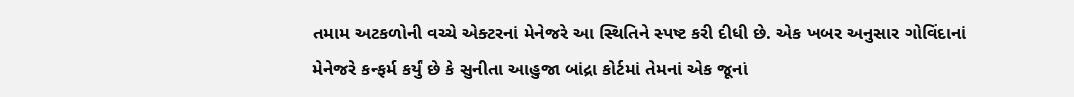તમામ અટકળોની વચ્ચે એક્ટરનાં મેનેજરે આ સ્થિતિને સ્પષ્ટ કરી દીધી છે. એક ખબર અનુસાર ગોવિંદાનાં મેનેજરે કન્ફર્મ કર્યું છે કે સુનીતા આહુજા બાંદ્રા કોર્ટમાં તેમનાં એક જૂનાં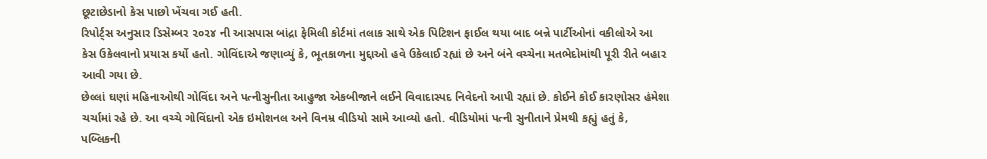છૂટાછેડાનો કેસ પાછો ખેંચવા ગઈ હતી.
રિપોર્ટ્સ અનુસાર ડિસેમ્બર ૨૦૨૪ ની આસપાસ બાંદ્રા ફેમિલી કોર્ટમાં તલાક સાથે એક પિટિશન ફાઈલ થયા બાદ બન્ને પાર્ટીઓનાં વકીલોએ આ કેસ ઉકેલવાનો પ્રયાસ કર્યો હતો. ગોવિંદાએ જણાવ્યું કે, ભૂતકાળના મુદ્દાઓ હવે ઉકેલાઈ રહ્યાં છે અને બંને વચ્ચેના મતભેદોમાંથી પૂરી રીતે બહાર આવી ગયા છે.
છેલ્લાં ઘણાં મહિનાઓથી ગોવિંદા અને પત્નીસુનીતા આહુજા એકબીજાને લઈને વિવાદાસ્પદ નિવેદનો આપી રહ્યાં છે. કોઈને કોઈ કારણોસર હંમેશા ચર્ચામાં રહે છે. આ વચ્ચે ગોવિંદાનો એક ઇમોશનલ અને વિનમ્ર વીડિયો સામે આવ્યો હતો. વીડિયોમાં પત્ની સુનીતાને પ્રેમથી કહ્યું હતું કે, પબ્લિકની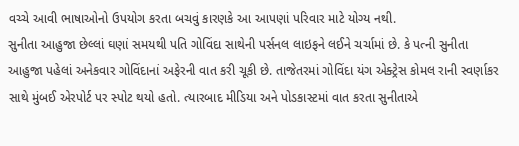વચ્ચે આવી ભાષાઓનો ઉપયોગ કરતા બચવું કારણકે આ આપણાં પરિવાર માટે યોગ્ય નથી.
સુનીતા આહુજા છેલ્લાં ઘણાં સમયથી પતિ ગોવિંદા સાથેની પર્સનલ લાઇફને લઈને ચર્ચામાં છે. કે પત્ની સુનીતા આહુજા પહેલાં અનેકવાર ગોવિંદાનાં અફેરની વાત કરી ચૂકી છે. તાજેતરમાં ગોવિંદા યંગ એક્ટ્રેસ કોમલ રાની સ્વર્ણાકર સાથે મુંબઈ એરપોર્ટ પર સ્પોટ થયો હતો. ત્યારબાદ મીડિયા અને પોડકાસ્ટમાં વાત કરતા સુનીતાએ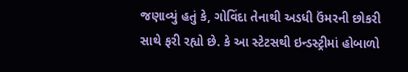જણાવ્યું હતું કે, ગોવિંદા તેનાથી અડધી ઉંમરની છોકરી સાથે ફરી રહ્યો છે. કે આ સ્ટેટસથી ઇન્ડસ્ટ્રીમાં હોબાળો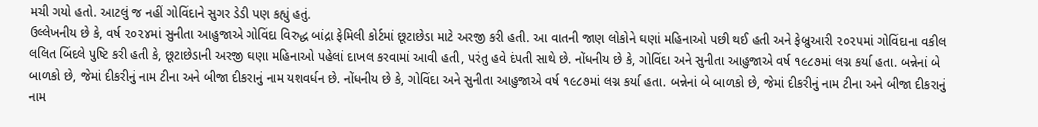મચી ગયો હતો. આટલું જ નહીં ગોવિંદાને સુગર ડેડી પણ કહ્યું હતું.
ઉલ્લેખનીય છે કે, વર્ષ ૨૦૨૪માં સુનીતા આહુજાએ ગોવિંદા વિરુદ્ધ બાંદ્રા ફેમિલી કોર્ટમાં છૂટાછેડા માટે અરજી કરી હતી. આ વાતની જાણ લોકોને ઘણાં મહિનાઓ પછી થઈ હતી અને ફેબ્રુઆરી ૨૦૨૫માં ગોવિંદાના વકીલ લલિત બિંદલે પુષ્ટિ કરી હતી કે, છૂટાછેડાની અરજી ઘણા મહિનાઓ પહેલાં દાખલ કરવામાં આવી હતી, પરંતુ હવે દંપતી સાથે છે. નોંધનીય છે કે, ગોવિંદા અને સુનીતા આહુજાએ વર્ષ ૧૯૮૭માં લગ્ન કર્યા હતા. બન્નેનાં બે બાળકો છે, જેમાં દીકરીનું નામ ટીના અને બીજા દીકરાનું નામ યશવર્ધન છે. નોંધનીય છે કે, ગોવિંદા અને સુનીતા આહુજાએ વર્ષ ૧૯૮૭માં લગ્ન કર્યા હતા. બન્નેનાં બે બાળકો છે, જેમાં દીકરીનું નામ ટીના અને બીજા દીકરાનું નામ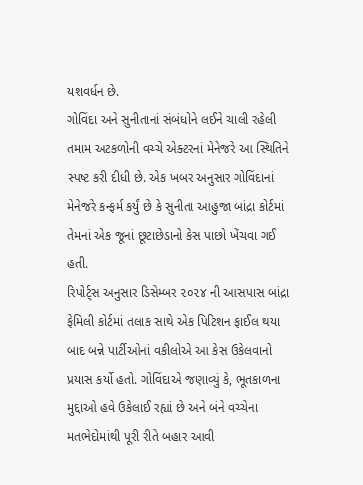યશવર્ધન છે.
ગોવિંદા અને સુનીતાનાં સંબંધોને લઈને ચાલી રહેલી તમામ અટકળોની વચ્ચે એક્ટરનાં મેનેજરે આ સ્થિતિને સ્પષ્ટ કરી દીધી છે. એક ખબર અનુસાર ગોવિંદાનાં મેનેજરે કન્ફર્મ કર્યું છે કે સુનીતા આહુજા બાંદ્રા કોર્ટમાં તેમનાં એક જૂનાં છૂટાછેડાનો કેસ પાછો ખેંચવા ગઈ હતી.
રિપોર્ટ્સ અનુસાર ડિસેમ્બર ૨૦૨૪ ની આસપાસ બાંદ્રા ફેમિલી કોર્ટમાં તલાક સાથે એક પિટિશન ફાઈલ થયા બાદ બન્ને પાર્ટીઓનાં વકીલોએ આ કેસ ઉકેલવાનો પ્રયાસ કર્યો હતો. ગોવિંદાએ જણાવ્યું કે, ભૂતકાળના મુદ્દાઓ હવે ઉકેલાઈ રહ્યાં છે અને બંને વચ્ચેના મતભેદોમાંથી પૂરી રીતે બહાર આવી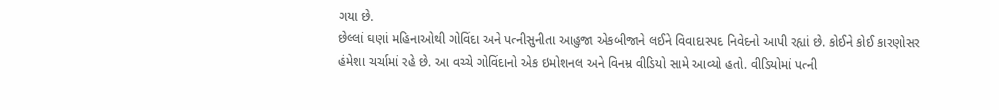ગયા છે.
છેલ્લાં ઘણાં મહિનાઓથી ગોવિંદા અને પત્નીસુનીતા આહુજા એકબીજાને લઈને વિવાદાસ્પદ નિવેદનો આપી રહ્યાં છે. કોઈને કોઈ કારણોસર હંમેશા ચર્ચામાં રહે છે. આ વચ્ચે ગોવિંદાનો એક ઇમોશનલ અને વિનમ્ર વીડિયો સામે આવ્યો હતો. વીડિયોમાં પત્ની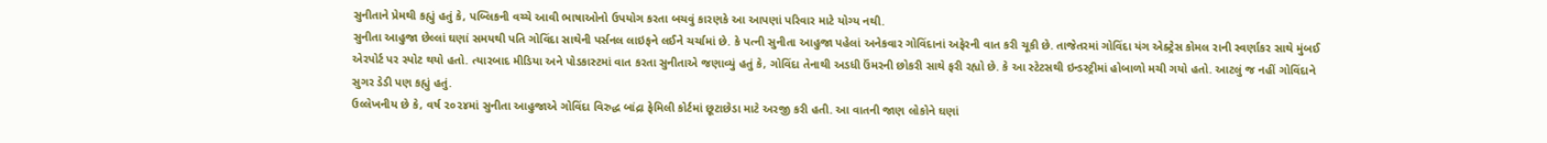સુનીતાને પ્રેમથી કહ્યું હતું કે, પબ્લિકની વચ્ચે આવી ભાષાઓનો ઉપયોગ કરતા બચવું કારણકે આ આપણાં પરિવાર માટે યોગ્ય નથી.
સુનીતા આહુજા છેલ્લાં ઘણાં સમયથી પતિ ગોવિંદા સાથેની પર્સનલ લાઇફને લઈને ચર્ચામાં છે. કે પત્ની સુનીતા આહુજા પહેલાં અનેકવાર ગોવિંદાનાં અફેરની વાત કરી ચૂકી છે. તાજેતરમાં ગોવિંદા યંગ એક્ટ્રેસ કોમલ રાની સ્વર્ણાકર સાથે મુંબઈ એરપોર્ટ પર સ્પોટ થયો હતો. ત્યારબાદ મીડિયા અને પોડકાસ્ટમાં વાત કરતા સુનીતાએ જણાવ્યું હતું કે, ગોવિંદા તેનાથી અડધી ઉંમરની છોકરી સાથે ફરી રહ્યો છે. કે આ સ્ટેટસથી ઇન્ડસ્ટ્રીમાં હોબાળો મચી ગયો હતો. આટલું જ નહીં ગોવિંદાને સુગર ડેડી પણ કહ્યું હતું.
ઉલ્લેખનીય છે કે, વર્ષ ૨૦૨૪માં સુનીતા આહુજાએ ગોવિંદા વિરુદ્ધ બાંદ્રા ફેમિલી કોર્ટમાં છૂટાછેડા માટે અરજી કરી હતી. આ વાતની જાણ લોકોને ઘણાં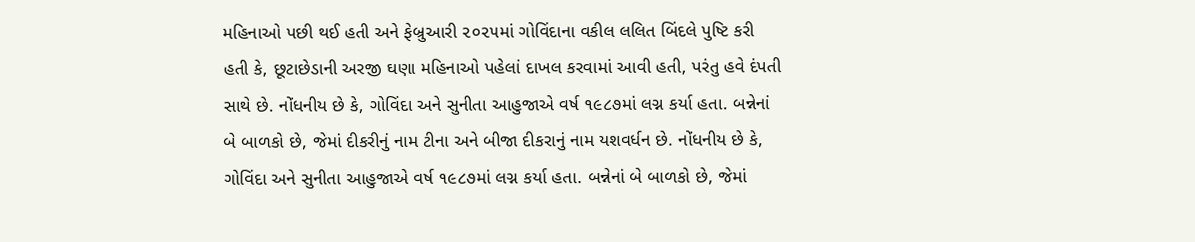મહિનાઓ પછી થઈ હતી અને ફેબ્રુઆરી ૨૦૨૫માં ગોવિંદાના વકીલ લલિત બિંદલે પુષ્ટિ કરી હતી કે, છૂટાછેડાની અરજી ઘણા મહિનાઓ પહેલાં દાખલ કરવામાં આવી હતી, પરંતુ હવે દંપતી સાથે છે. નોંધનીય છે કે, ગોવિંદા અને સુનીતા આહુજાએ વર્ષ ૧૯૮૭માં લગ્ન કર્યા હતા. બન્નેનાં બે બાળકો છે, જેમાં દીકરીનું નામ ટીના અને બીજા દીકરાનું નામ યશવર્ધન છે. નોંધનીય છે કે, ગોવિંદા અને સુનીતા આહુજાએ વર્ષ ૧૯૮૭માં લગ્ન કર્યા હતા. બન્નેનાં બે બાળકો છે, જેમાં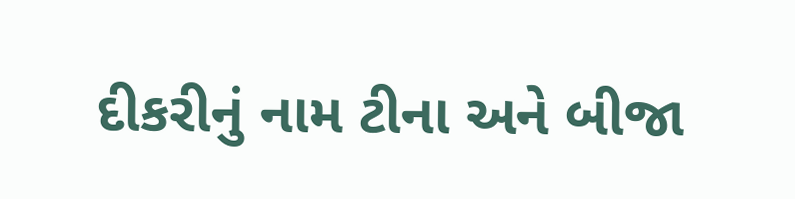દીકરીનું નામ ટીના અને બીજા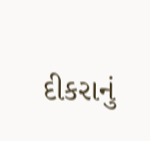દીકરાનું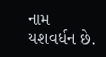નામ યશવર્ધન છે.